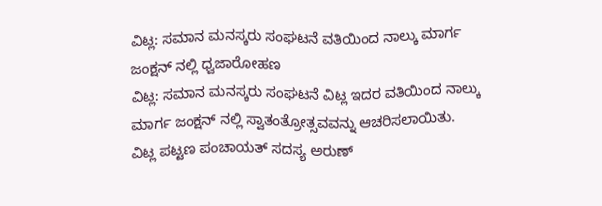ವಿಟ್ಲ: ಸಮಾನ ಮನಸ್ಕರು ಸಂಘಟನೆ ವತಿಯಿಂದ ನಾಲ್ಕು ಮಾರ್ಗ ಜಂಕ್ಷನ್ ನಲ್ಲಿ ಧ್ವಜಾರೋಹಣ
ವಿಟ್ಲ: ಸಮಾನ ಮನಸ್ಕರು ಸಂಘಟನೆ ವಿಟ್ಲ ಇದರ ವತಿಯಿಂದ ನಾಲ್ಕು ಮಾರ್ಗ ಜಂಕ್ಷನ್ ನಲ್ಲಿ ಸ್ವಾತಂತ್ರೋತ್ಸವವನ್ನು ಆಚರಿಸಲಾಯಿತು.
ವಿಟ್ಲ ಪಟ್ಟಣ ಪಂಚಾಯತ್ ಸದಸ್ಯ ಅರುಣ್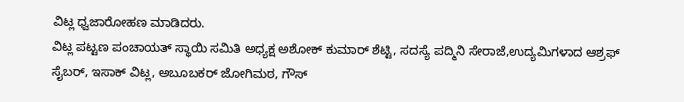ವಿಟ್ಲ ಧ್ವಜಾರೋಹಣ ಮಾಡಿದರು.
ವಿಟ್ಲ ಪಟ್ಟಣ ಪಂಚಾಯತ್ ಸ್ಥಾಯಿ ಸಮಿತಿ ಅಧ್ಯಕ್ಷ ಅಶೋಕ್ ಕುಮಾರ್ ಶೆಟ್ಟಿ, ಸದಸ್ಯೆ ಪದ್ಮಿನಿ ಸೇರಾಜೆ,ಉದ್ಯಮಿಗಳಾದ ಆಶ್ರಫ್ ಸೈಬರ್, ಇಸಾಕ್ ವಿಟ್ಲ, ಅಬೂಬಕರ್ ಜೋಗಿಮಠ, ಗೌಸ್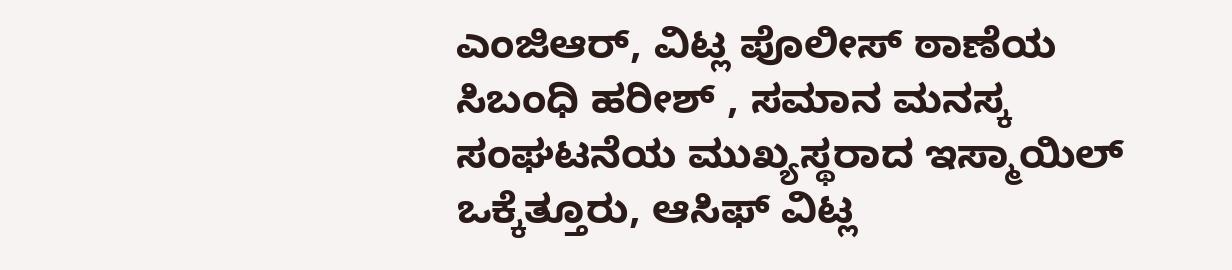ಎಂಜಿಆರ್, ವಿಟ್ಲ ಪೊಲೀಸ್ ಠಾಣೆಯ ಸಿಬಂಧಿ ಹರೀಶ್ , ಸಮಾನ ಮನಸ್ಕ ಸಂಘಟನೆಯ ಮುಖ್ಯಸ್ಥರಾದ ಇಸ್ಮಾಯಿಲ್ ಒಕ್ಕೆತ್ತೂರು, ಆಸಿಫ್ ವಿಟ್ಲ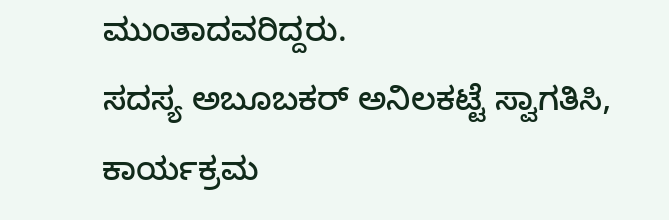ಮುಂತಾದವರಿದ್ದರು.
ಸದಸ್ಯ ಅಬೂಬಕರ್ ಅನಿಲಕಟ್ಟೆ ಸ್ವಾಗತಿಸಿ, ಕಾರ್ಯಕ್ರಮ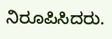ನಿರೂಪಿಸಿದರು.